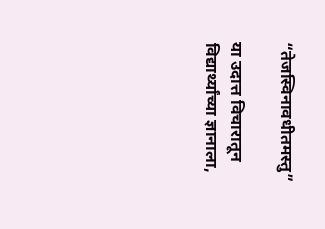“तेजस्विनावधीतमस्तु”

या उदात्त विचारातून विद्यार्थ्यांच्या ज्ञानाला,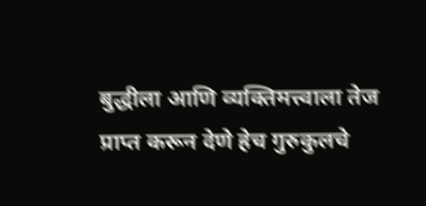बुद्धीला आणि व्यक्तिमत्त्वाला तेज प्राप्त करून देणे हेच गुरुकुलचे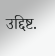उद्दिष्ट.